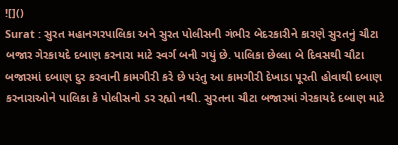![]()
Surat : સુરત મહાનગરપાલિકા અને સુરત પોલીસની ગંભીર બેદરકારીને કારણે સુરતનું ચૌટા બજાર ગેરકાયદે દબાણ કરનારા માટે સ્વર્ગ બની ગયું છે. પાલિકા છેલ્લા બે દિવસથી ચૌટા બજારમાં દબાણ દુર કરવાની કામગીરી કરે છે પરંતુ આ કામગીરી દેખાડા પૂરતી હોવાથી દબાણ કરનારાઓને પાલિકા કે પોલીસનો ડર રહ્યો નથી. સુરતના ચૌટા બજારમાં ગેરકાયદે દબાણ માટે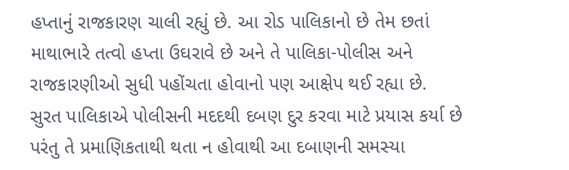હપ્તાનું રાજકારણ ચાલી રહ્યું છે. આ રોડ પાલિકાનો છે તેમ છતાં માથાભારે તત્વો હપ્તા ઉઘરાવે છે અને તે પાલિકા-પોલીસ અને રાજકારણીઓ સુધી પહોંચતા હોવાનો પણ આક્ષેપ થઈ રહ્યા છે.
સુરત પાલિકાએ પોલીસની મદદથી દબણ દુર કરવા માટે પ્રયાસ કર્યા છે પરંતુ તે પ્રમાણિકતાથી થતા ન હોવાથી આ દબાણની સમસ્યા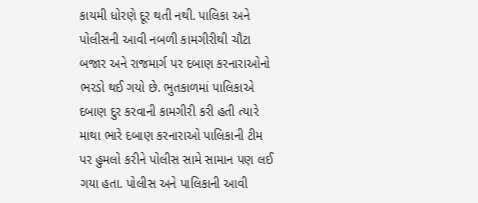કાયમી ધોરણે દૂર થતી નથી. પાલિકા અને પોલીસની આવી નબળી કામગીરીથી ચૌટા બજાર અને રાજમાર્ગ પર દબાણ કરનારાઓનો ભરડો થઈ ગયો છે. ભુતકાળમાં પાલિકાએ દબાણ દુર કરવાની કામગીરી કરી હતી ત્યારે માથા ભારે દબાણ કરનારાઓ પાલિકાની ટીમ પર હુમલો કરીને પોલીસ સામે સામાન પણ લઈ ગયા હતા. પોલીસ અને પાલિકાની આવી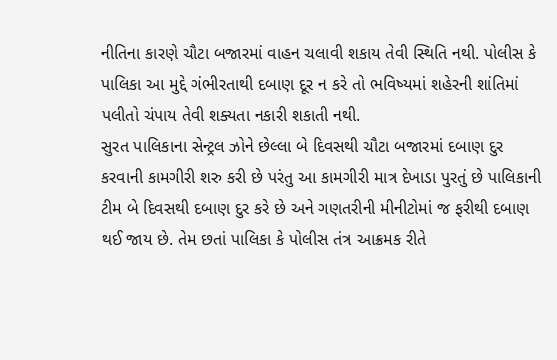નીતિના કારણે ચૌટા બજારમાં વાહન ચલાવી શકાય તેવી સ્થિતિ નથી. પોલીસ કે પાલિકા આ મુદ્દે ગંભીરતાથી દબાણ દૂર ન કરે તો ભવિષ્યમાં શહેરની શાંતિમાં પલીતો ચંપાય તેવી શક્યતા નકારી શકાતી નથી.
સુરત પાલિકાના સેન્ટ્રલ ઝોને છેલ્લા બે દિવસથી ચૌટા બજારમાં દબાણ દુર કરવાની કામગીરી શરુ કરી છે પરંતુ આ કામગીરી માત્ર દેખાડા પુરતું છે પાલિકાની ટીમ બે દિવસથી દબાણ દુર કરે છે અને ગણતરીની મીનીટોમાં જ ફરીથી દબાણ થઈ જાય છે. તેમ છતાં પાલિકા કે પોલીસ તંત્ર આક્રમક રીતે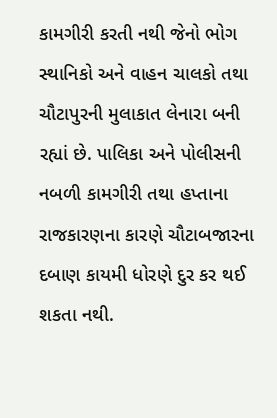કામગીરી કરતી નથી જેનો ભોગ સ્થાનિકો અને વાહન ચાલકો તથા ચૌટાપુરની મુલાકાત લેનારા બની રહ્યાં છે. પાલિકા અને પોલીસની નબળી કામગીરી તથા હપ્તાના રાજકારણના કારણે ચૌટાબજારના દબાણ કાયમી ધોરણે દુર કર થઈ શકતા નથી.